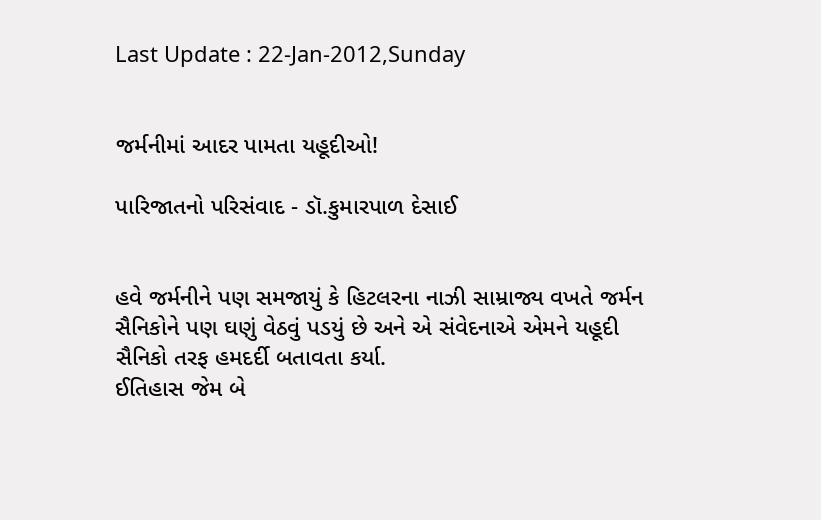Last Update : 22-Jan-2012,Sunday


જર્મનીમાં આદર પામતા યહૂદીઓ!

પારિજાતનો પરિસંવાદ - ડૉ.કુમારપાળ દેસાઈ


હવે જર્મનીને પણ સમજાયું કે હિટલરના નાઝી સામ્રાજ્ય વખતે જર્મન સૈનિકોને પણ ઘણું વેઠવું પડયું છે અને એ સંવેદનાએ એમને યહૂદી સૈનિકો તરફ હમદર્દી બતાવતા કર્યા.
ઈતિહાસ જેમ બે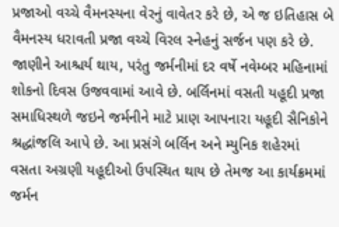પ્રજાઓ વચ્ચે વૈમનસ્યના વેરનું વાવેતર કરે છે, એ જ ઇતિહાસ બે વૈમનસ્ય ધરાવતી પ્રજા વચ્ચે વિરલ સ્નેહનું સર્જન પણ કરે છે. જાણીને આશ્ચર્ય થાય, પરંતુ જર્મનીમાં દર વર્ષે નવેમ્બર મહિનામાં શોકનો દિવસ ઉજવવામાં આવે છે. બર્લિનમાં વસતી યહૂદી પ્રજા સમાધિસ્થળે જઇને જર્મનીને માટે પ્રાણ આપનારા યહૂદી સૈનિકોને શ્રદ્ધાંજલિ આપે છે. આ પ્રસંગે બર્લિન અને મ્યુનિક શહેરમાં વસતા અગ્રણી યહૂદીઓ ઉપસ્થિત થાય છે તેમજ આ કાર્યક્રમમાં જર્મન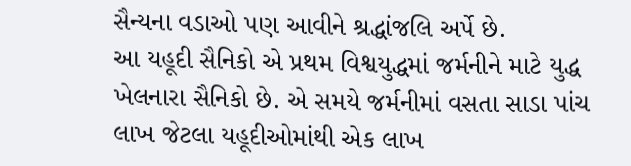સૈન્યના વડાઓ પણ આવીને શ્રદ્ધાંજલિ અર્પે છે.
આ યહૂદી સૈનિકો એ પ્રથમ વિશ્વયુદ્ધમાં જર્મનીને માટે યુદ્ધ ખેલનારા સૈનિકો છે. એ સમયે જર્મનીમાં વસતા સાડા પાંચ લાખ જેટલા યહૂદીઓમાંથી એક લાખ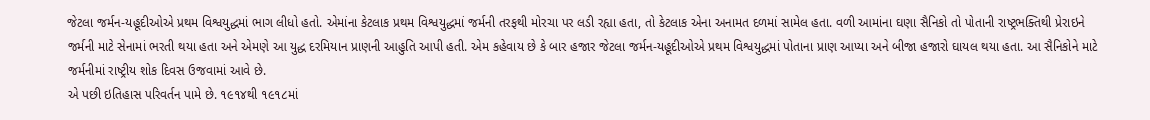જેટલા જર્મન-યહૂદીઓએ પ્રથમ વિશ્વયુદ્ધમાં ભાગ લીધો હતો. એમાંના કેટલાક પ્રથમ વિશ્વયુદ્ધમાં જર્મની તરફથી મોરચા પર લડી રહ્યા હતા, તો કેટલાક એના અનામત દળમાં સામેલ હતા. વળી આમાંના ઘણા સૈનિકો તો પોતાની રાષ્ટ્રભક્તિથી પ્રેરાઇને જર્મની માટે સેનામાં ભરતી થયા હતા અને એમણે આ યુદ્ધ દરમિયાન પ્રાણની આહુતિ આપી હતી. એમ કહેવાય છે કે બાર હજાર જેટલા જર્મન-યહૂદીઓએ પ્રથમ વિશ્વયુદ્ધમાં પોતાના પ્રાણ આપ્યા અને બીજા હજારો ઘાયલ થયા હતા. આ સૈનિકોને માટે જર્મનીમાં રાષ્ટ્રીય શોક દિવસ ઉજવામાં આવે છે.
એ પછી ઇતિહાસ પરિવર્તન પામે છે. ૧૯૧૪થી ૧૯૧૮માં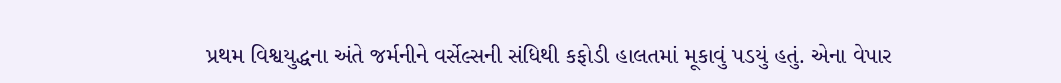પ્રથમ વિશ્વયુદ્ધના અંતે જર્મનીને વર્સેલ્સની સંધિથી કફોડી હાલતમાં મૂકાવું પડયું હતું. એના વેપાર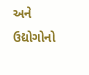અને ઉદ્યોગોનો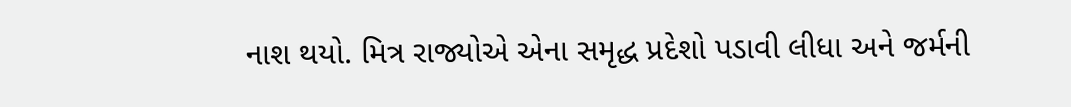નાશ થયો. મિત્ર રાજ્યોએ એના સમૃદ્ધ પ્રદેશો પડાવી લીધા અને જર્મની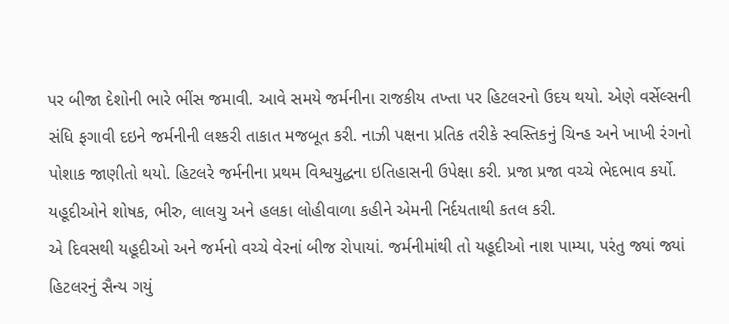પર બીજા દેશોની ભારે ભીંસ જમાવી. આવે સમયે જર્મનીના રાજકીય તખ્તા પર હિટલરનો ઉદય થયો. એણે વર્સેલ્સની સંધિ ફગાવી દઇને જર્મનીની લશ્કરી તાકાત મજબૂત કરી. નાઝી પક્ષના પ્રતિક તરીકે સ્વસ્તિકનું ચિન્હ અને ખાખી રંગનો પોશાક જાણીતો થયો. હિટલરે જર્મનીના પ્રથમ વિશ્વયુદ્ધના ઇતિહાસની ઉપેક્ષા કરી. પ્રજા પ્રજા વચ્ચે ભેદભાવ કર્યો. યહૂદીઓને શોષક, ભીરુ, લાલચુ અને હલકા લોહીવાળા કહીને એમની નિર્દયતાથી કતલ કરી.
એ દિવસથી યહૂદીઓ અને જર્મનો વચ્ચે વેરનાં બીજ રોપાયાં. જર્મનીમાંથી તો યહૂદીઓ નાશ પામ્યા, પરંતુ જ્યાં જ્યાં હિટલરનું સૈન્ય ગયું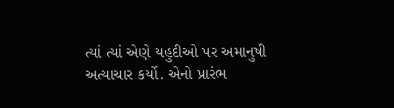ત્યાં ત્યાં એણે યહુદીઓ પર અમાનુષી અત્યાચાર કર્યો. એનો પ્રારંભ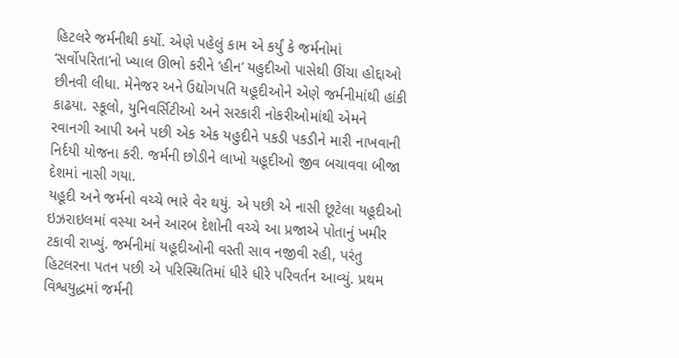હિટલરે જર્મનીથી કર્યો. એણે પહેલું કામ એ કર્યું કે જર્મનોમાં ‘સર્વોપરિતા’નો ખ્યાલ ઊભો કરીને ‘હીન’ યહુદીઓ પાસેથી ઊંચા હોદ્દાઓ છીનવી લીધા. મેનેજર અને ઉદ્યોગપતિ યહૂદીઓને એણે જર્મનીમાંથી હાંકી કાઢયા. સ્કૂલો, યુનિવર્સિટીઓ અને સરકારી નોકરીઓમાંથી એમને રવાનગી આપી અને પછી એક એક યહુદીને પકડી પકડીને મારી નાખવાની નિર્દયી યોજના કરી. જર્મની છોડીને લાખો યહૂદીઓ જીવ બચાવવા બીજા દેશમાં નાસી ગયા.
યહૂદી અને જર્મનો વચ્ચે ભારે વેર થયું. એ પછી એ નાસી છૂટેલા યહૂદીઓ ઇઝરાઇલમાં વસ્યા અને આરબ દેશોની વચ્ચે આ પ્રજાએ પોતાનું ખમીર ટકાવી રાખ્યું. જર્મનીમાં યહૂદીઓની વસ્તી સાવ નજીવી રહી, પરંતુ હિટલરના પતન પછી એ પરિસ્થિતિમાં ધીરે ધીરે પરિવર્તન આવ્યું. પ્રથમ વિશ્વયુદ્ધમાં જર્મની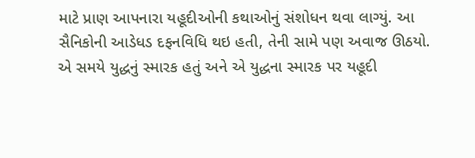માટે પ્રાણ આપનારા યહૂદીઓની કથાઓનું સંશોધન થવા લાગ્યું. આ સૈનિકોની આડેધડ દફનવિધિ થઇ હતી, તેની સામે પણ અવાજ ઊઠયો.
એ સમયે યુદ્ધનું સ્મારક હતું અને એ યુદ્ધના સ્મારક પર યહૂદી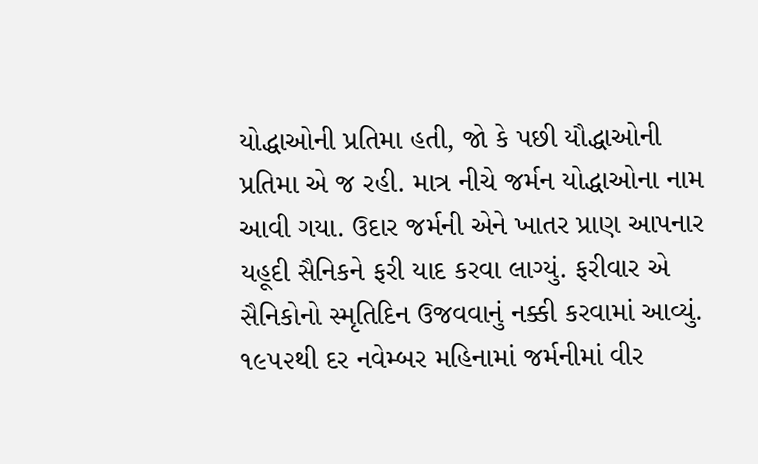યોદ્ધાઓની પ્રતિમા હતી, જો કે પછી યૌદ્ધાઓની પ્રતિમા એ જ રહી. માત્ર નીચે જર્મન યોદ્ધાઓના નામ આવી ગયા. ઉદાર જર્મની એને ખાતર પ્રાણ આપનાર યહૂદી સૈનિકને ફરી યાદ કરવા લાગ્યું. ફરીવાર એ સૈનિકોનો સ્મૃતિદિન ઉજવવાનું નક્કી કરવામાં આવ્યું. ૧૯૫૨થી દર નવેમ્બર મહિનામાં જર્મનીમાં વીર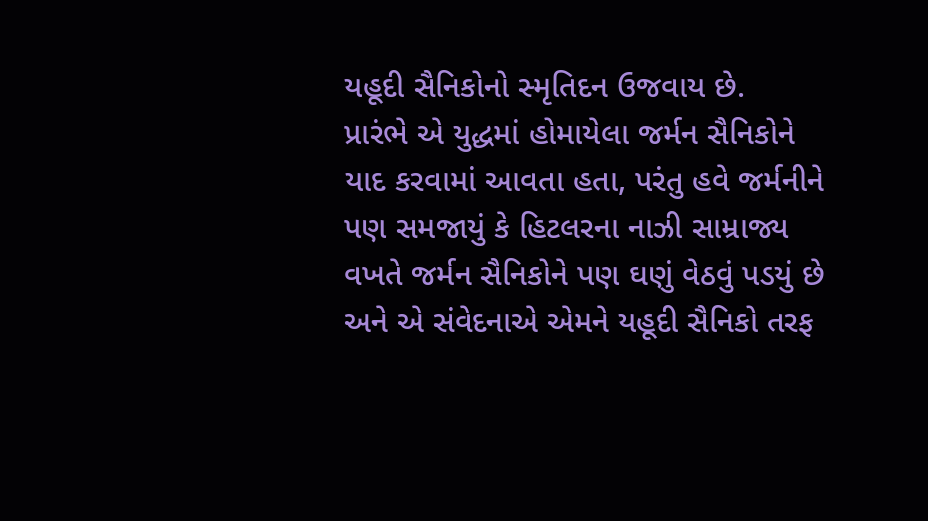યહૂદી સૈનિકોનો સ્મૃતિદન ઉજવાય છે.
પ્રારંભે એ યુદ્ધમાં હોમાયેલા જર્મન સૈનિકોને યાદ કરવામાં આવતા હતા, પરંતુ હવે જર્મનીને પણ સમજાયું કે હિટલરના નાઝી સામ્રાજ્ય વખતે જર્મન સૈનિકોને પણ ઘણું વેઠવું પડયું છે અને એ સંવેદનાએ એમને યહૂદી સૈનિકો તરફ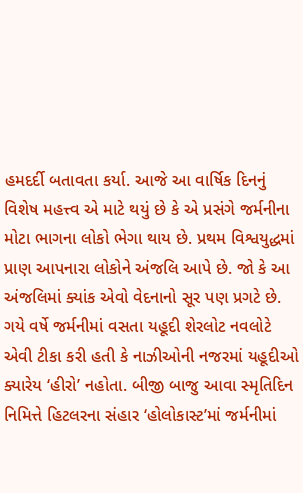હમદર્દી બતાવતા કર્યા. આજે આ વાર્ષિક દિનનું વિશેષ મહત્ત્વ એ માટે થયું છે કે એ પ્રસંગે જર્મનીના મોટા ભાગના લોકો ભેગા થાય છે. પ્રથમ વિશ્વયુદ્ધમાં પ્રાણ આપનારા લોકોને અંજલિ આપે છે. જો કે આ અંજલિમાં ક્યાંક એવો વેદનાનો સૂર પણ પ્રગટે છે.
ગયે વર્ષે જર્મનીમાં વસતા યહૂદી શેરલોટ નવલોટે એવી ટીકા કરી હતી કે નાઝીઓની નજરમાં યહૂદીઓ ક્યારેય ‘હીરો’ નહોતા. બીજી બાજુ આવા સ્મૃતિદિન નિમિત્તે હિટલરના સંહાર ‘હોલોકાસ્ટ’માં જર્મનીમાં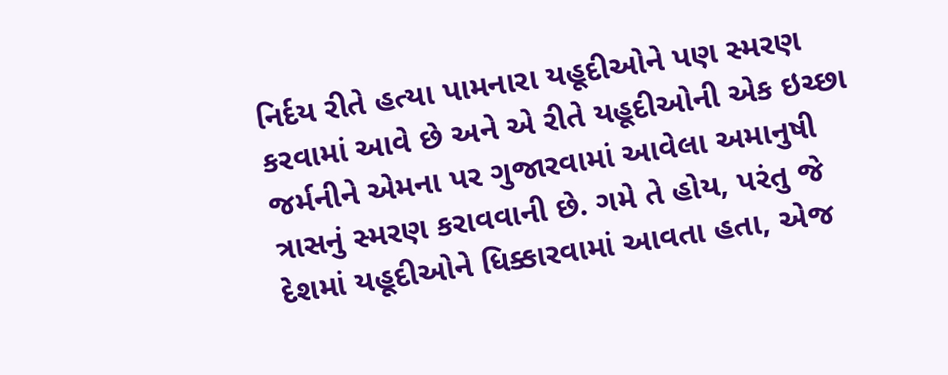નિર્દય રીતે હત્યા પામનારા યહૂદીઓને પણ સ્મરણ કરવામાં આવે છે અને એ રીતે યહૂદીઓની એક ઇચ્છા જર્મનીને એમના પર ગુજારવામાં આવેલા અમાનુષી ત્રાસનું સ્મરણ કરાવવાની છે. ગમે તે હોય, પરંતુ જે દેશમાં યહૂદીઓને ધિક્કારવામાં આવતા હતા, એજ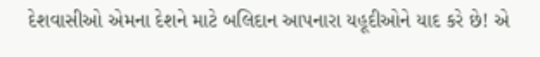દેશવાસીઓ એમના દેશને માટે બલિદાન આપનારા યહૂદીઓને યાદ કરે છે! એ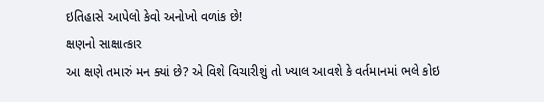ઇતિહાસે આપેલો કેવો અનોખો વળાંક છે!
ક્ષણનો સાક્ષાત્કાર
આ ક્ષણે તમારું મન ક્યાં છે? એ વિશે વિચારીશું તો ખ્યાલ આવશે કે વર્તમાનમાં ભલે કોઇ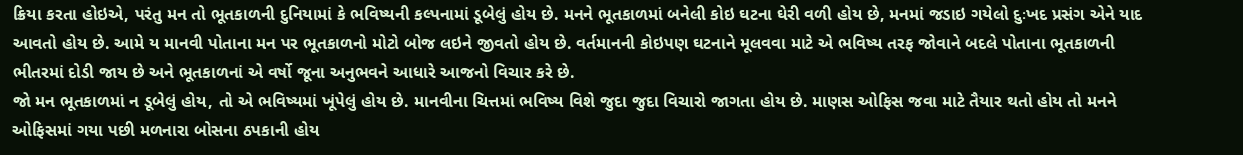ક્રિયા કરતા હોઇએ, પરંતુ મન તો ભૂતકાળની દુનિયામાં કે ભવિષ્યની કલ્પનામાં ડૂબેલું હોય છે. મનને ભૂતકાળમાં બનેલી કોઇ ઘટના ઘેરી વળી હોય છે, મનમાં જડાઇ ગયેલો દુઃખદ પ્રસંગ એને યાદ આવતો હોય છે. આમે ય માનવી પોતાના મન પર ભૂતકાળનો મોટો બોજ લઇને જીવતો હોય છે. વર્તમાનની કોઇપણ ઘટનાને મૂલવવા માટે એ ભવિષ્ય તરફ જોવાને બદલે પોતાના ભૂતકાળની ભીતરમાં દોડી જાય છે અને ભૂતકાળનાં એ વર્ષો જૂના અનુભવને આધારે આજનો વિચાર કરે છે.
જો મન ભૂતકાળમાં ન ડૂબેલું હોય, તો એ ભવિષ્યમાં ખૂંપેલું હોય છે. માનવીના ચિત્તમાં ભવિષ્ય વિશે જુદા જુદા વિચારો જાગતા હોય છે. માણસ ઓફિસ જવા માટે તૈયાર થતો હોય તો મનને ઓફિસમાં ગયા પછી મળનારા બોસના ઠપકાની હોય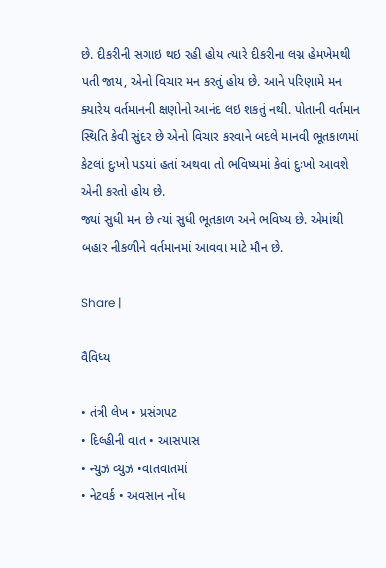છે. દીકરીની સગાઇ થઇ રહી હોય ત્યારે દીકરીના લગ્ન હેમખેમથી પતી જાય, એનો વિચાર મન કરતું હોય છે. આને પરિણામે મન ક્યારેય વર્તમાનની ક્ષણોનો આનંદ લઇ શકતું નથી. પોતાની વર્તમાન સ્થિતિ કેવી સુંદર છે એનો વિચાર કરવાને બદલે માનવી ભૂતકાળમાં કેટલાં દુઃખો પડયાં હતાં અથવા તો ભવિષ્યમાં કેવાં દુઃખો આવશે એની કરતો હોય છે.
જ્યાં સુધી મન છે ત્યાં સુધી ભૂતકાળ અને ભવિષ્ય છે. એમાંથી બહાર નીકળીને વર્તમાનમાં આવવા માટે મૌન છે.

Share |

વૈવિધ્ય

• તંત્રી લેખ • પ્રસંગપટ
• દિલ્હીની વાત • આસપાસ
• ન્યુઝ વ્યુઝ •વાતવાતમાં
• નેટવર્ક • અવસાન નોંધ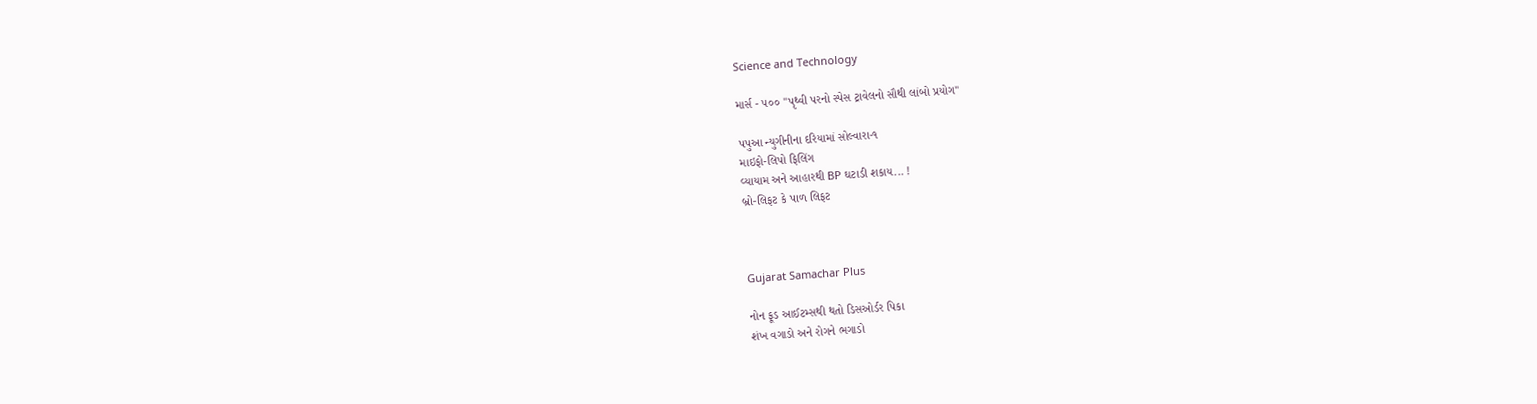Science and Technology

માર્સ - ૫૦૦ ''પૃથ્વી પરનો સ્પેસ ટ્રાવેલનો સૌથી લાંબો પ્રયોગ''

પપુઆ ન્યુગીનીના દરિયામાં સોલ્વારા-૧
માઇફો-લિપો ફિલિંગ
વ્યાયામ અને આહારથી BP ઘટાડી શકાય... !
બ્રો-લિફટ કે પાળ લિફટ



Gujarat Samachar Plus

નોન ફૂડ આઈટમ્સથી થતો ડિસઓર્ડર પિકા
શંખ વગાડો અને રોગને ભગાડો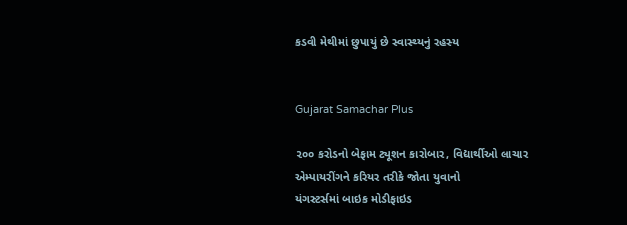કડવી મેથીમાં છુપાયું છે સ્વાસ્થ્યનું રહસ્ય


Gujarat Samachar Plus

૨૦૦ કરોડનો બેફામ ટ્યૂશન કારોબાર, વિદ્યાર્થીઓ લાચાર
એમ્પાયરીંગને કરિયર તરીકે જોતા યુવાનો
યંગસ્ટર્સમાં બાઇક મોડીફાઇડ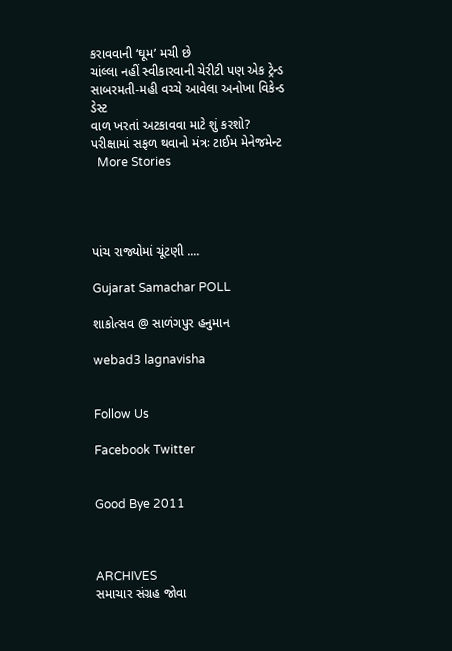કરાવવાની ‘ઘૂમ’ મચી છે
ચાંલ્લા નહીં સ્વીકારવાની ચેરીટી પણ એક ટ્રેન્ડ
સાબરમતી-મહી વચ્ચે આવેલા અનોખા વિકેન્ડ ડેસ્ટ
વાળ ખરતાં અટકાવવા માટે શું કરશો?
પરીક્ષામાં સફળ થવાનો મંત્રઃ ટાઈમ મેનેજમેન્ટ
  More Stories




પાંચ રાજ્યોમાં ચૂંટણી ....

Gujarat Samachar POLL

શાકોત્સવ @ સાળંગપુર હનુમાન

webad3 lagnavisha


Follow Us

Facebook Twitter


Good Bye 2011



ARCHIVES
સમાચાર સંગ્રહ જોવા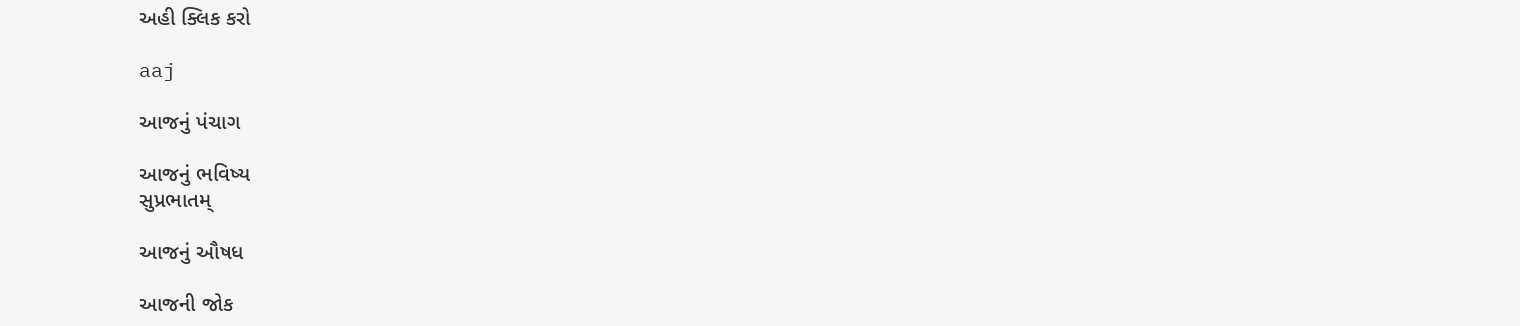અહી ક્લિક કરો

aaj

આજનું પંચાગ

આજનું ભવિષ્ય
સુપ્રભાતમ્

આજનું ઔષધ

આજની જોક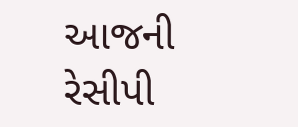આજની રેસીપી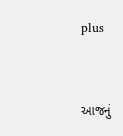plus


આજનું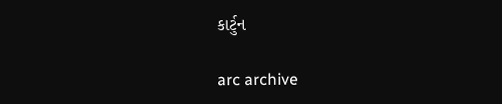કાર્ટુન

arc archive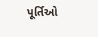પૂર્તિઓ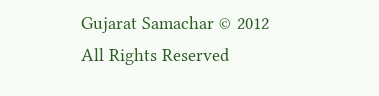Gujarat Samachar © 2012 All Rights Reserved